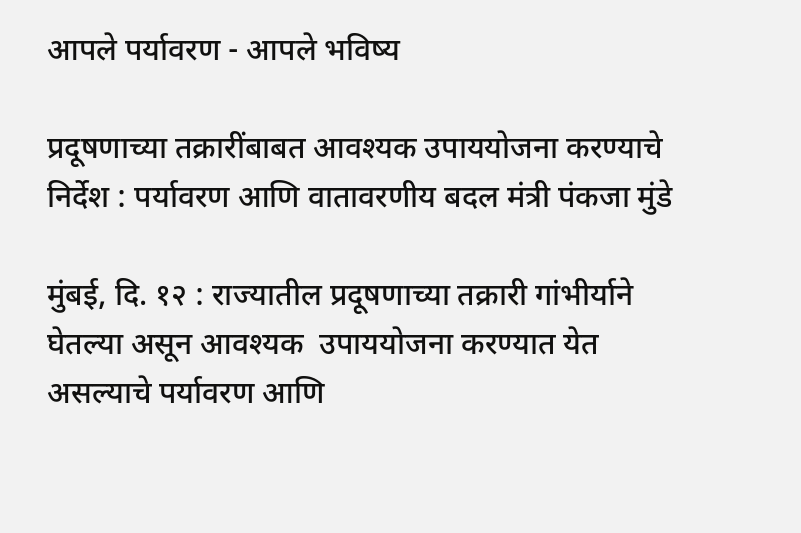आपले पर्यावरण - आपले भविष्य

प्रदूषणाच्या तक्रारींबाबत आवश्यक उपाययोजना करण्याचे निर्देश : पर्यावरण आणि वातावरणीय बदल मंत्री पंकजा मुंडे

मुंबई, दि. १२ : राज्यातील प्रदूषणाच्या तक्रारी गांभीर्याने घेतल्या असून आवश्यक  उपाययोजना करण्यात येत असल्याचे पर्यावरण आणि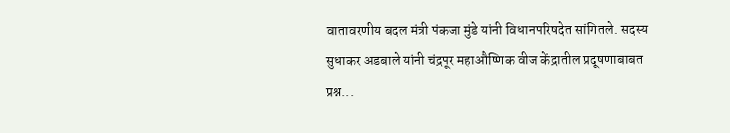वातावरणीय बदल मंत्री पंकजा मुंडे यांनी विधानपरिषदेत सांगितले. सदस्य सुधाकर अडबाले यांनी चंद्रपूर महाऔष्णिक वीज केंद्रातील प्रदूषणाबाबत प्रश्न...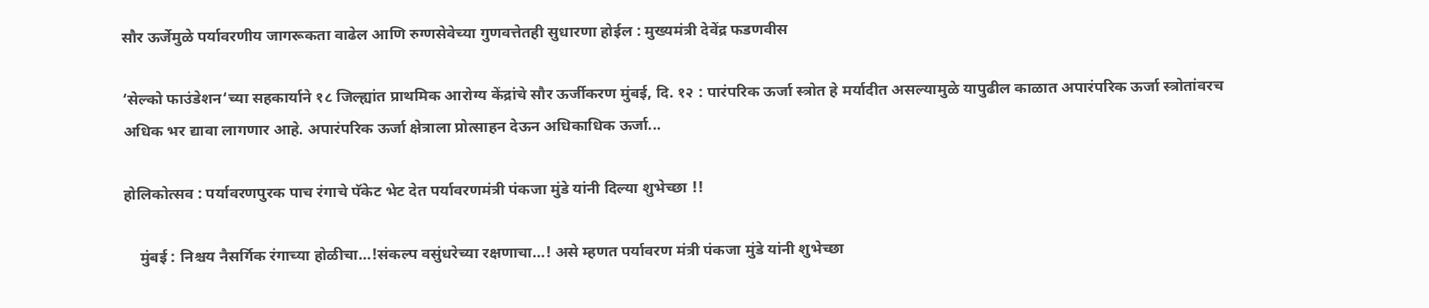सौर ऊर्जेमुळे पर्यावरणीय जागरूकता वाढेल आणि रुग्णसेवेच्या गुणवत्तेतही सुधारणा होईल : मुख्यमंत्री देवेंद्र फडणवीस

‘सेल्को फाउंडेशन‘च्या सहकार्याने १८ जिल्ह्यांत प्राथमिक आरोग्य केंद्रांचे सौर ऊर्जीकरण मुंबई, दि. १२ : पारंपरिक ऊर्जा स्त्रोत हे मर्यादीत असल्यामुळे यापुढील काळात अपारंपरिक ऊर्जा स्त्रोतांवरच अधिक भर द्यावा लागणार आहे. अपारंपरिक ऊर्जा क्षेत्राला प्रोत्साहन देऊन अधिकाधिक ऊर्जा...

होलिकोत्सव : पर्यावरणपुरक पाच रंगाचे पॅकेट भेट देत पर्यावरणमंत्री पंकजा मुंडे यांनी दिल्या शुभेच्छा !!

    मुंबई : निश्चय नैसर्गिक रंगाच्या होळीचा…!संकल्प वसुंधरेच्या रक्षणाचा…! असे म्हणत पर्यावरण मंत्री पंकजा मुंडे यांनी शुभेच्छा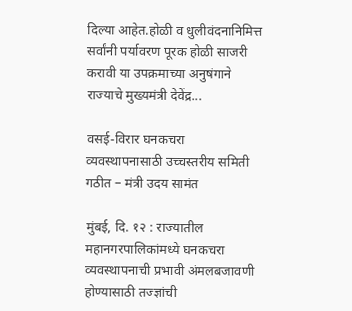दिल्या आहेत.होळी व धुलीवंदनानिमित्त सर्वांनी पर्यावरण पूरक होळी साजरी करावी या उपक्रमाच्या अनुषंगाने राज्याचे मुख्यमंत्री देवेंद्र...

वसई-विरार घनकचरा व्यवस्थापनासाठी उच्चस्तरीय समिती गठीत – मंत्री उदय सामंत

मुंबई, दि. १२ : राज्यातील महानगरपालिकांमध्ये घनकचरा व्यवस्थापनाची प्रभावी अंमलबजावणी होण्यासाठी तज्ज्ञांची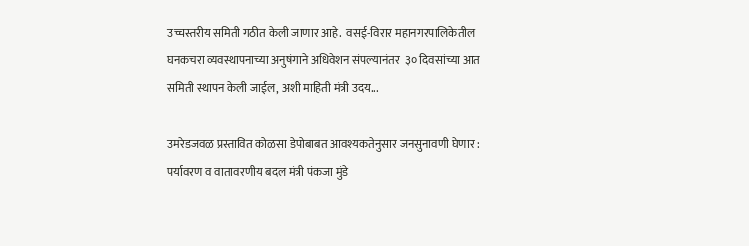उच्चस्तरीय समिती गठीत केली जाणार आहे.  वसई-विरार महानगरपालिकेतील घनकचरा व्यवस्थापनाच्या अनुषंगाने अधिवेशन संपल्यानंतर  ३० दिवसांच्या आत समिती स्थापन केली जाईल, अशी माहिती मंत्री उदय...

उमरेडजवळ प्रस्तावित कोळसा डेपोबाबत आवश्यकतेनुसार जनसुनावणी घेणार : पर्यावरण व वातावरणीय बदल मंत्री पंकजा मुंडे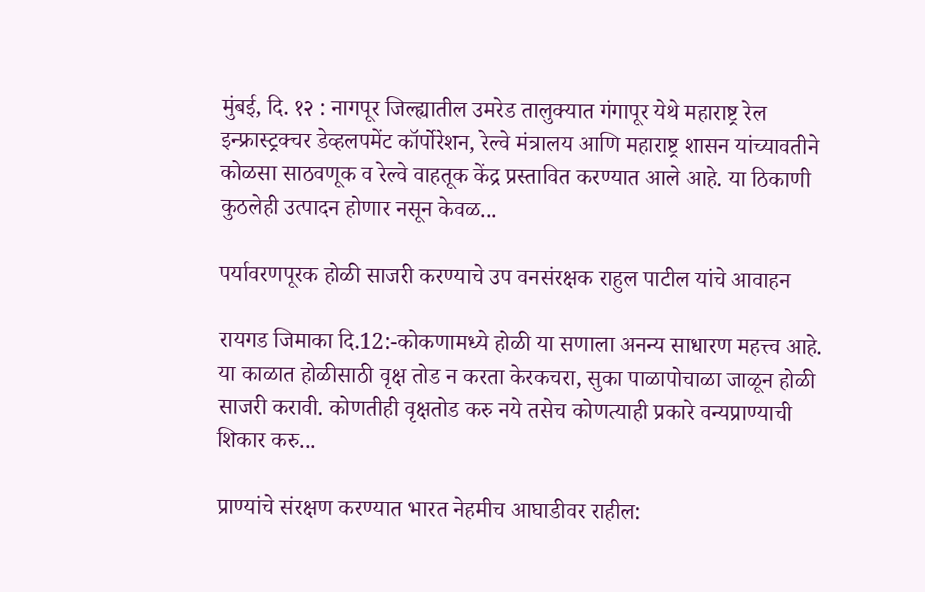मुंबई, दि. १२ : नागपूर जिल्ह्यातील उमरेड तालुक्यात गंगापूर येथे महाराष्ट्र रेल इन्फ्रास्ट्रक्चर डेव्हलपमेंट कॉर्पोरेशन, रेल्वे मंत्रालय आणि महाराष्ट्र शासन यांच्यावतीने कोळसा साठवणूक व रेल्वे वाहतूक केंद्र प्रस्तावित करण्यात आले आहे. या ठिकाणी कुठलेही उत्पादन होणार नसून केवळ...

पर्यावरणपूरक होळी साजरी करण्याचे उप वनसंरक्षक राहुल पाटील यांचे आवाहन

रायगड जिमाका दि.12:-कोकणामध्ये होळी या सणाला अनन्य साधारण महत्त्व आहे. या काळात होळीसाठी वृक्ष तोड न करता केरकचरा, सुका पाळापोचाळा जाळून होळी साजरी करावी. कोणतीही वृक्षतोड करु नये तसेच कोणत्याही प्रकारे वन्यप्राण्याची शिकार करु...

प्राण्यांचे संरक्षण करण्यात भारत नेहमीच आघाडीवर राहील: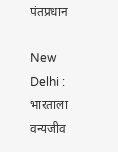पंतप्रधान

New Delhi : भारताला वन्यजीव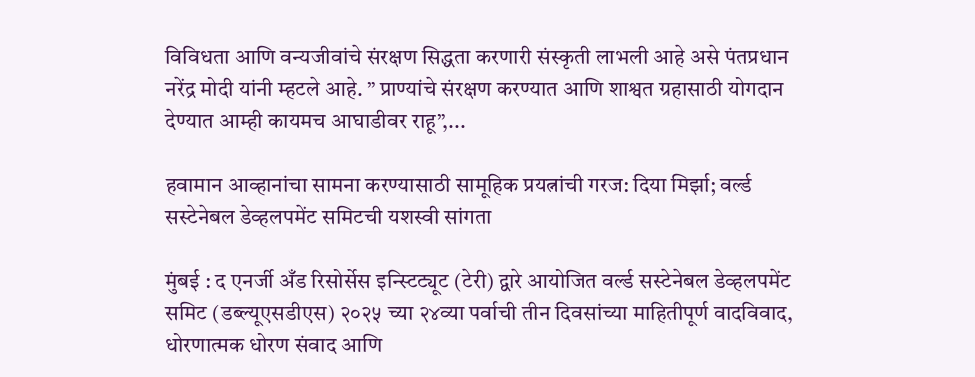विविधता आणि वन्यजीवांचे संरक्षण सिद्धता करणारी संस्कृती लाभली आहे असे पंतप्रधान नरेंद्र मोदी यांनी म्हटले आहे. ” प्राण्यांचे संरक्षण करण्यात आणि शाश्वत ग्रहासाठी योगदान देण्यात आम्ही कायमच आघाडीवर राहू”,...

हवामान आव्हानांचा सामना करण्यासाठी सामूहिक प्रयत्नांची गरज: दिया मिर्झा; वर्ल्‍ड सस्‍टेनेबल डेव्‍हलपमेंट समिटची यशस्वी सांगता

मुंबई : द एनर्जी अँड रिसोर्सेस इन्स्टिट्यूट (टेरी) द्वारे आयोजित वर्ल्‍ड सस्‍टेनेबल डेव्‍हलपमेंट समिट (डब्‍ल्‍यूएसडीएस) २०२५ च्‍या २४व्‍या पर्वाची तीन दिवसांच्या माहितीपूर्ण वादविवाद, धोरणात्मक धोरण संवाद आणि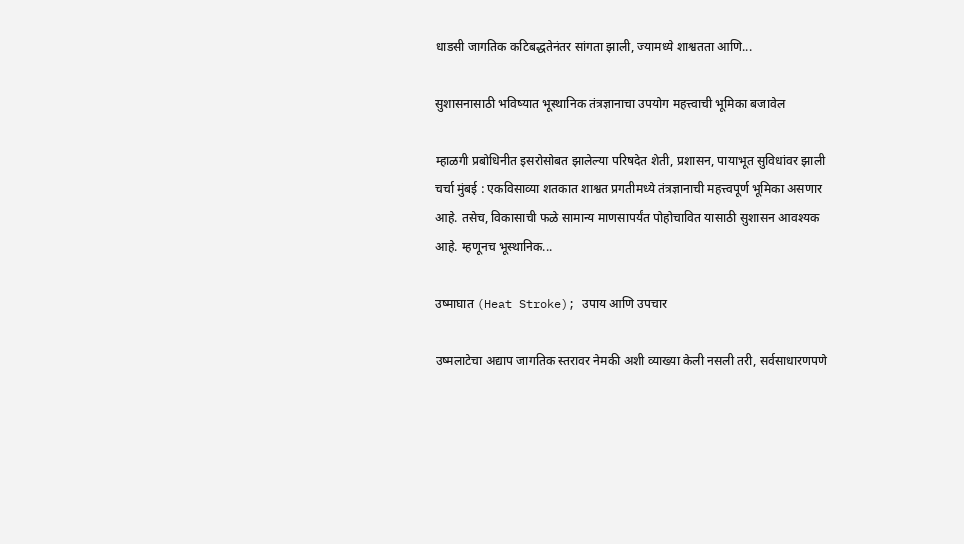धाडसी जागतिक कटिबद्धतेनंतर सांगता झाली, ज्यामध्ये शाश्वतता आणि...

सुशासनासाठी भविष्यात भूस्थानिक तंत्रज्ञानाचा उपयोग महत्त्वाची भूमिका बजावेल

म्हाळगी प्रबोधिनीत इसरोसोबत झालेल्या परिषदेत शेती, प्रशासन, पायाभूत सुविधांवर झाली चर्चा मुंबई : एकविसाव्या शतकात शाश्वत प्रगतीमध्ये तंत्रज्ञानाची महत्त्वपूर्ण भूमिका असणार आहे. तसेच, विकासाची फळे सामान्य माणसापर्यंत पोहोचावित यासाठी सुशासन आवश्यक आहे. म्हणूनच भूस्थानिक...

उष्माघात (Heat Stroke); उपाय आणि उपचार

उष्मलाटेचा अद्याप जागतिक स्तरावर नेमकी अशी व्याख्या केली नसली तरी, सर्वसाधारणपणे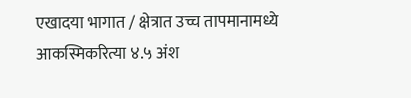एखादया भागात / क्षेत्रात उच्च तापमानामध्ये आकस्मिकरित्या ४.५ अंश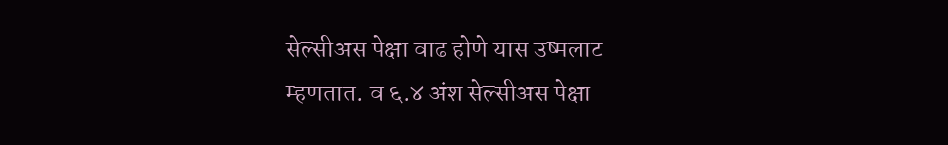सेल्सीअस पेक्षा वाढ होणे यास उष्मलाट म्हणतात. व ६.४ अंश सेल्सीअस पेक्षा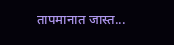तापमानात जास्त...